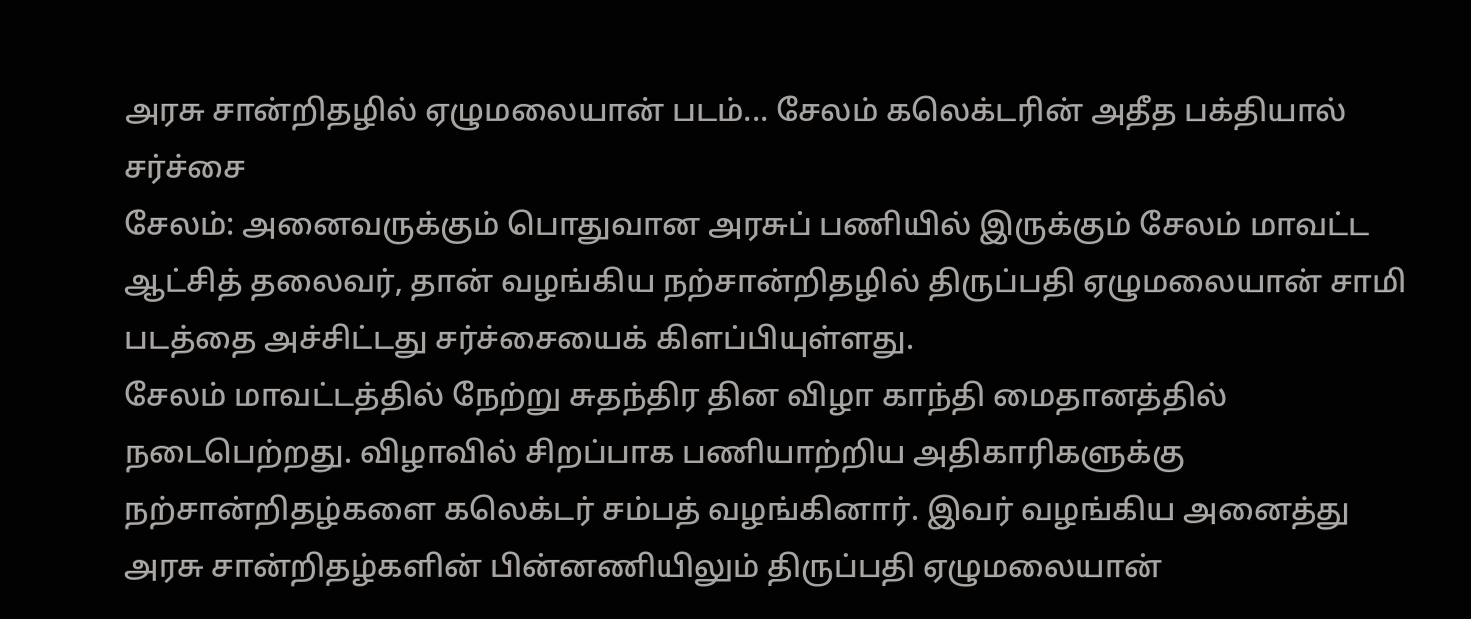அரசு சான்றிதழில் ஏழுமலையான் படம்... சேலம் கலெக்டரின் அதீத பக்தியால் சர்ச்சை
சேலம்: அனைவருக்கும் பொதுவான அரசுப் பணியில் இருக்கும் சேலம் மாவட்ட ஆட்சித் தலைவர், தான் வழங்கிய நற்சான்றிதழில் திருப்பதி ஏழுமலையான் சாமி படத்தை அச்சிட்டது சர்ச்சையைக் கிளப்பியுள்ளது.
சேலம் மாவட்டத்தில் நேற்று சுதந்திர தின விழா காந்தி மைதானத்தில் நடைபெற்றது. விழாவில் சிறப்பாக பணியாற்றிய அதிகாரிகளுக்கு நற்சான்றிதழ்களை கலெக்டர் சம்பத் வழங்கினார். இவர் வழங்கிய அனைத்து அரசு சான்றிதழ்களின் பின்னணியிலும் திருப்பதி ஏழுமலையான்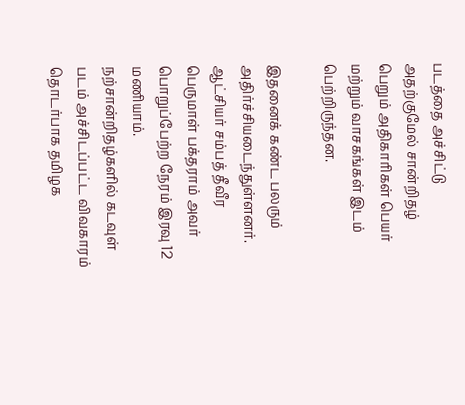படத்தை அச்சிட்டு அதற்குமேல் சான்றிதழ் பெறும் அதிகாரிகள் பெயர் மற்றும் வாசகங்கள் இடம் பெற்றிருந்தன.

இதனைக் கண்ட பலரும் அதிர்ச்சியடைந்துள்ளனர். ஆட்சியர் சம்பத் தீவீர பெருமாள் பக்தராம் அவர் பொறுப்பேற்ற நேரம் இரவு 12 மணியாம். நற்சான்றிதழ்களில் கடவுள் படம் அச்சிடப்பட்ட விவகாரம் தொடர்பாக தமிழக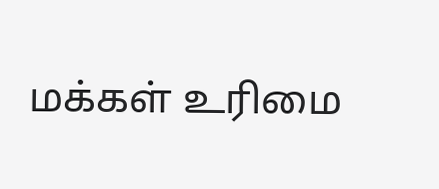மக்கள் உரிமை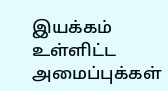இயக்கம் உள்ளிட்ட அமைப்புக்கள்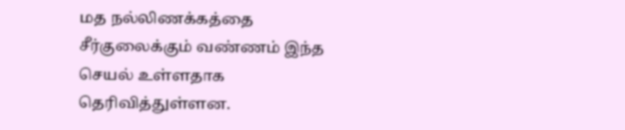மத நல்லிணக்கத்தை சீர்குலைக்கும் வண்ணம் இந்த செயல் உள்ளதாக தெரிவித்துள்ளன.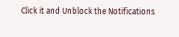Click it and Unblock the Notifications